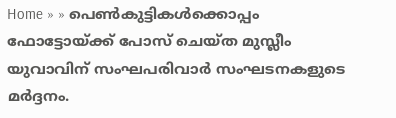Home » » പെണ്‍കുട്ടികള്‍ക്കൊപ്പം ഫോട്ടോയ്‌ക്ക് പോസ്‌ ചെയ്‌ത മുസ്ലീം യുവാവിന്‌ സംഘപരിവാര്‍ സംഘടനകളുടെ മര്‍ദ്ദനം.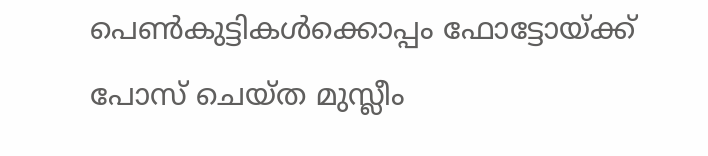പെണ്‍കുട്ടികള്‍ക്കൊപ്പം ഫോട്ടോയ്‌ക്ക് പോസ്‌ ചെയ്‌ത മുസ്ലീം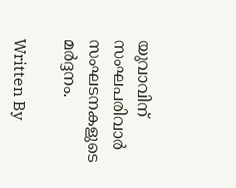യുവാവിന്‌ സംഘപരിവാര്‍ സംഘടനകളുടെ മര്‍ദ്ദനം.

Written By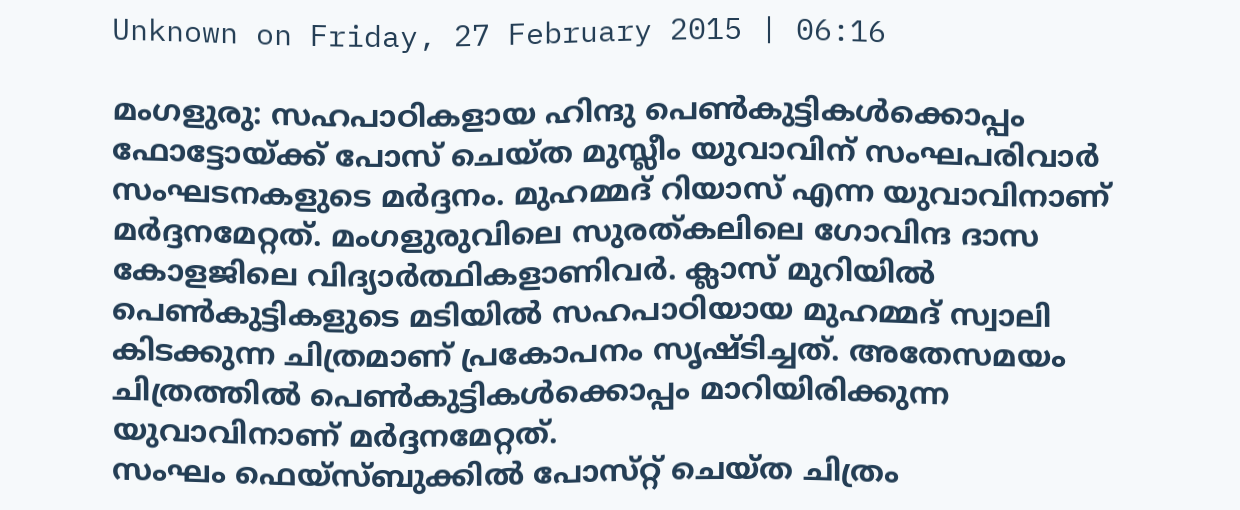Unknown on Friday, 27 February 2015 | 06:16

മംഗളുരു: സഹപാഠികളായ ഹിന്ദു പെണ്‍കുട്ടികള്‍ക്കൊപ്പം ഫോട്ടോയ്‌ക്ക് പോസ്‌ ചെയ്‌ത മുസ്ലീം യുവാവിന്‌ സംഘപരിവാര്‍ സംഘടനകളുടെ മര്‍ദ്ദനം. മുഹമ്മദ്‌ റിയാസ്‌ എന്ന യുവാവിനാണ്‌ മര്‍ദ്ദനമേറ്റത്‌. മംഗളുരുവിലെ സുരത്‌കലിലെ ഗോവിന്ദ ദാസ കോളജിലെ വിദ്യാര്‍ത്ഥികളാണിവര്‍. ക്ലാസ്‌ മുറിയില്‍ പെണ്‍കുട്ടികളുടെ മടിയില്‍ സഹപാഠിയായ മുഹമ്മദ്‌ സ്വാലി കിടക്കുന്ന ചിത്രമാണ്‌ പ്രകോപനം സൃഷ്‌ടിച്ചത്‌. അതേസമയം ചിത്രത്തില്‍ പെണ്‍കുട്ടികള്‍ക്കൊപ്പം മാറിയിരിക്കുന്ന യുവാവിനാണ്‌ മര്‍ദ്ദനമേറ്റത്‌.
സംഘം ഫെയ്‌സ്ബുക്കില്‍ പോസ്‌റ്റ് ചെയ്‌ത ചിത്രം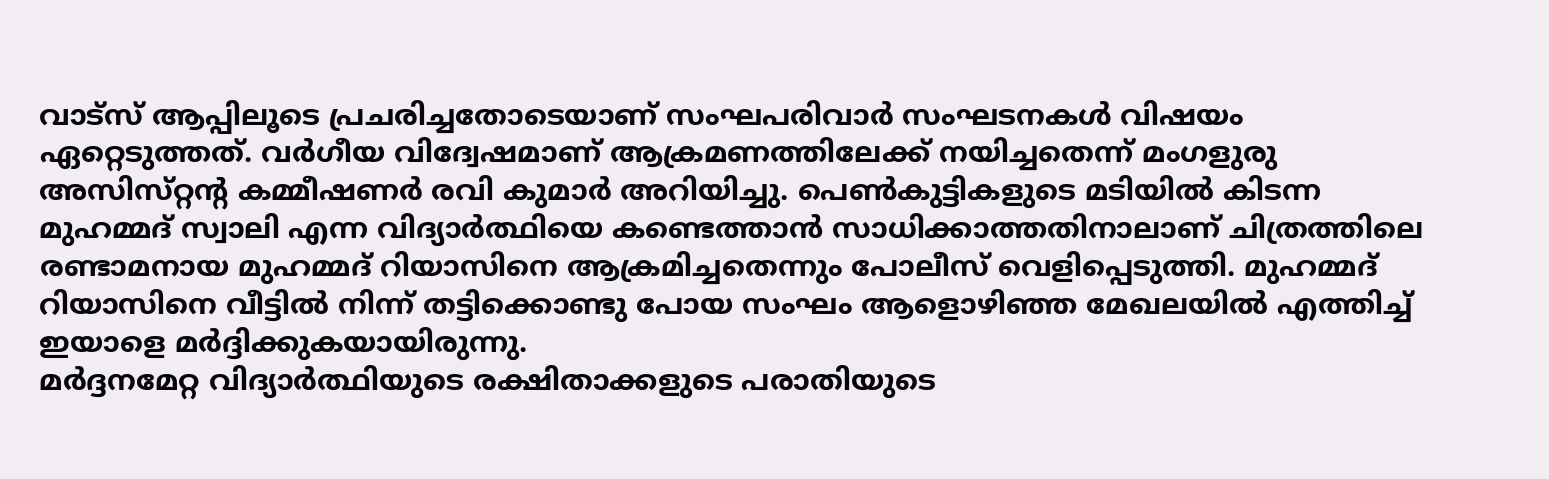വാട്‌സ് ആപ്പിലൂടെ പ്രചരിച്ചതോടെയാണ്‌ സംഘപരിവാര്‍ സംഘടനകള്‍ വിഷയം ഏറ്റെടുത്തത്‌. വര്‍ഗീയ വിദ്വേഷമാണ്‌ ആക്രമണത്തിലേക്ക്‌ നയിച്ചതെന്ന്‌ മംഗളുരു അസിസ്‌റ്റന്റ കമ്മീഷണര്‍ രവി കുമാര്‍ അറിയിച്ചു. പെണ്‍കുട്ടികളുടെ മടിയില്‍ കിടന്ന മുഹമ്മദ്‌ സ്വാലി എന്ന വിദ്യാര്‍ത്ഥിയെ കണ്ടെത്താന്‍ സാധിക്കാത്തതിനാലാണ്‌ ചിത്രത്തിലെ രണ്ടാമനായ മുഹമ്മദ്‌ റിയാസിനെ ആക്രമിച്ചതെന്നും പോലീസ്‌ വെളിപ്പെടുത്തി. മുഹമ്മദ്‌ റിയാസിനെ വീട്ടില്‍ നിന്ന്‌ തട്ടിക്കൊണ്ടു പോയ സംഘം ആളൊഴിഞ്ഞ മേഖലയില്‍ എത്തിച്ച്‌ ഇയാളെ മര്‍ദ്ദിക്കുകയായിരുന്നു.
മര്‍ദ്ദനമേറ്റ വിദ്യാര്‍ത്ഥിയുടെ രക്ഷിതാക്കളുടെ പരാതിയുടെ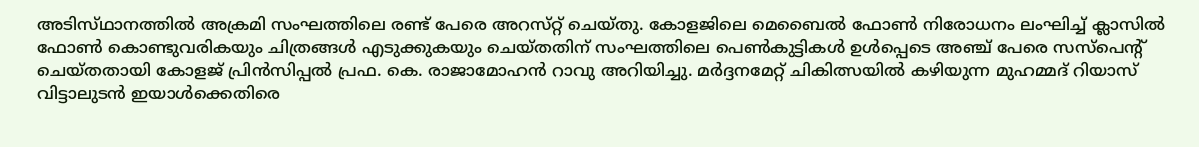അടിസ്‌ഥാനത്തില്‍ അക്രമി സംഘത്തിലെ രണ്ട്‌ പേരെ അറസ്‌റ്റ് ചെയ്‌തു. കോളജിലെ മെബൈല്‍ ഫോണ്‍ നിരോധനം ലംഘിച്ച്‌ ക്ലാസില്‍ ഫോണ്‍ കൊണ്ടുവരികയും ചിത്രങ്ങള്‍ എടുക്കുകയും ചെയ്‌തതിന്‌ സംഘത്തിലെ പെണ്‍കുട്ടികള്‍ ഉള്‍പ്പെടെ അഞ്ച്‌ പേരെ സസ്‌പെന്റ്‌ ചെയ്‌തതായി കോളജ്‌ പ്രിന്‍സിപ്പല്‍ പ്രഫ. കെ. രാജാമോഹന്‍ റാവു അറിയിച്ചു. മര്‍ദ്ദനമേറ്റ്‌ ചികിത്സയില്‍ കഴിയുന്ന മുഹമ്മദ്‌ റിയാസ്‌ വിട്ടാലുടന്‍ ഇയാള്‍ക്കെതിരെ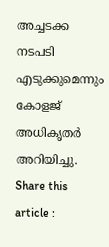അച്ചടക്ക നടപടി എടുക്കുമെന്നും കോളജ്‌ അധികൃതര്‍ അറിയിച്ചു.
Share this article :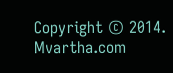Copyright © 2014. Mvartha.com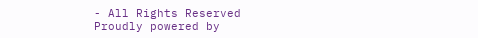- All Rights Reserved
Proudly powered by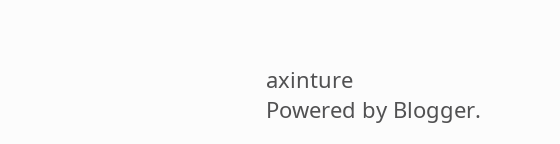axinture
Powered by Blogger.